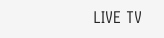LIVE TV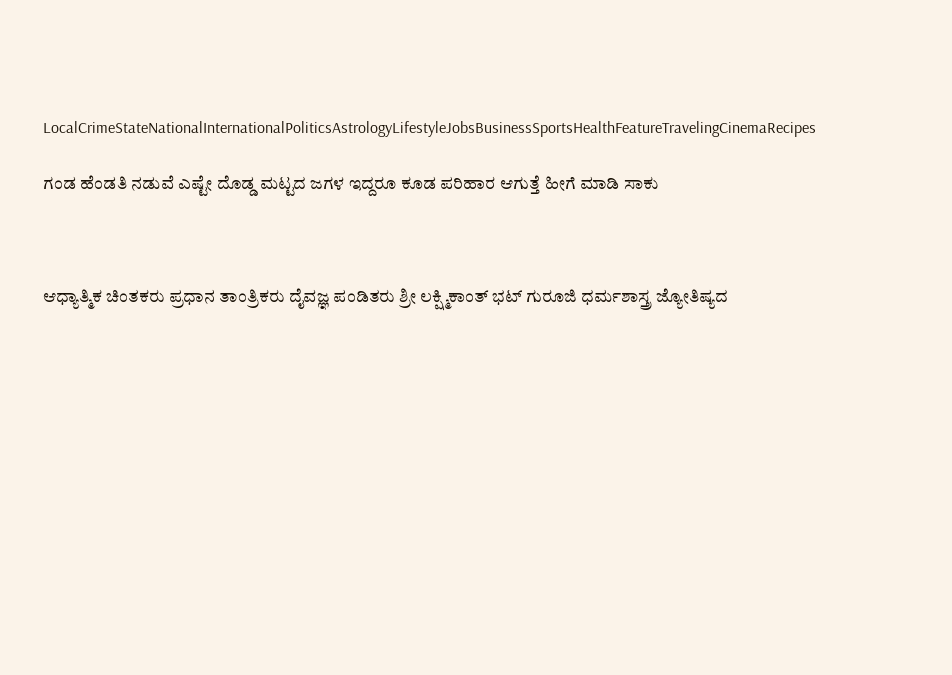LocalCrimeStateNationalInternationalPoliticsAstrologyLifestyleJobsBusinessSportsHealthFeatureTravelingCinemaRecipes

ಗಂಡ ಹೆಂಡತಿ ನಡುವೆ ಎಷ್ಟೇ ದೊಡ್ಡ ಮಟ್ಟದ ಜಗಳ ಇದ್ದರೂ ಕೂಡ ಪರಿಹಾರ ಆಗುತ್ತೆ ಹೀಗೆ ಮಾಡಿ ಸಾಕು



ಆಧ್ಯಾತ್ಮಿಕ ಚಿಂತಕರು ಪ್ರಧಾನ ತಾಂತ್ರಿಕರು ದೈವಜ್ಞ ಪಂಡಿತರು ಶ್ರೀ ಲಕ್ಷ್ಮಿಕಾಂತ್ ಭಟ್ ಗುರೂಜಿ ಧರ್ಮಶಾಸ್ತ್ರ ಜ್ಯೋತಿಷ್ಯದ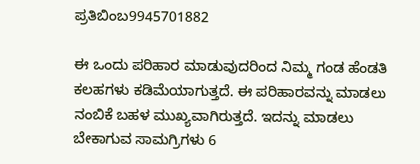ಪ್ರತಿಬಿಂಬ9945701882

ಈ ಒಂದು ಪರಿಹಾರ ಮಾಡುವುದರಿಂದ ನಿಮ್ಮ ಗಂಡ ಹೆಂಡತಿ ಕಲಹಗಳು ಕಡಿಮೆಯಾಗುತ್ತದೆ. ಈ ಪರಿಹಾರವನ್ನು ಮಾಡಲು ನಂಬಿಕೆ ಬಹಳ ಮುಖ್ಯವಾಗಿರುತ್ತದೆ. ಇದನ್ನು ಮಾಡಲು ಬೇಕಾಗುವ ಸಾಮಗ್ರಿಗಳು 6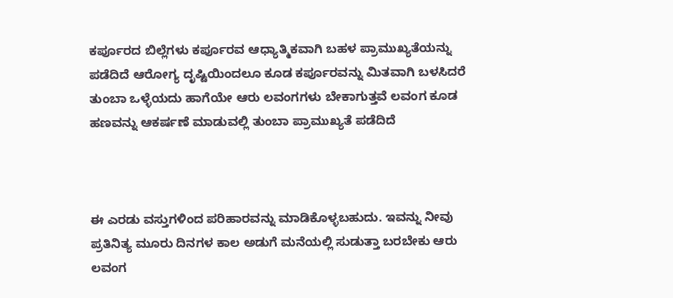ಕರ್ಪೂರದ ಬಿಲ್ಲೆಗಳು ಕರ್ಪೂರವ ಆಧ್ಯಾತ್ಮಿಕವಾಗಿ ಬಹಳ ಪ್ರಾಮುಖ್ಯತೆಯನ್ನು ಪಡೆದಿದೆ ಆರೋಗ್ಯ ದೃಷ್ಟಿಯಿಂದಲೂ ಕೂಡ ಕರ್ಪೂರವನ್ನು ಮಿತವಾಗಿ ಬಳಸಿದರೆ ತುಂಬಾ ಒಳ್ಳೆಯದು ಹಾಗೆಯೇ ಆರು ಲವಂಗಗಳು ಬೇಕಾಗುತ್ತವೆ ಲವಂಗ ಕೂಡ ಹಣವನ್ನು ಆಕರ್ಷಣೆ ಮಾಡುವಲ್ಲಿ ತುಂಬಾ ಪ್ರಾಮುಖ್ಯತೆ ಪಡೆದಿದೆ



ಈ ಎರಡು ವಸ್ತುಗಳಿಂದ ಪರಿಹಾರವನ್ನು ಮಾಡಿಕೊಳ್ಳಬಹುದು. ಇವನ್ನು ನೀವು ಪ್ರತಿನಿತ್ಯ ಮೂರು ದಿನಗಳ ಕಾಲ ಅಡುಗೆ ಮನೆಯಲ್ಲಿ ಸುಡುತ್ತಾ ಬರಬೇಕು ಆರು ಲವಂಗ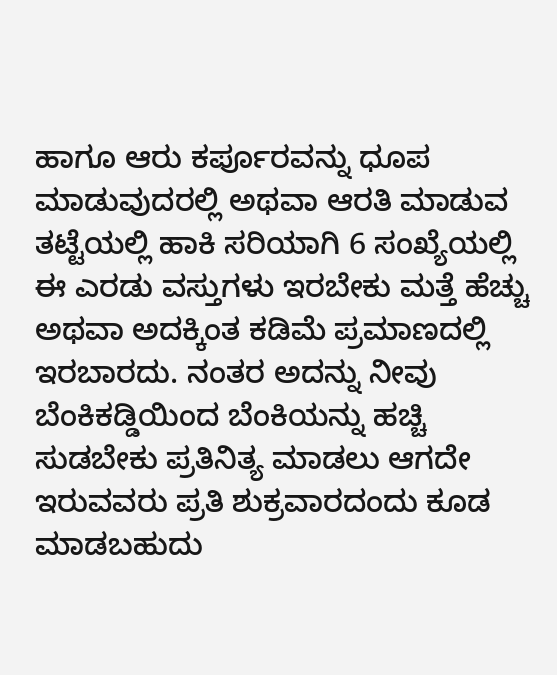ಹಾಗೂ ಆರು ಕರ್ಪೂರವನ್ನು ಧೂಪ ಮಾಡುವುದರಲ್ಲಿ ಅಥವಾ ಆರತಿ ಮಾಡುವ ತಟ್ಟೆಯಲ್ಲಿ ಹಾಕಿ ಸರಿಯಾಗಿ 6 ಸಂಖ್ಯೆಯಲ್ಲಿ ಈ ಎರಡು ವಸ್ತುಗಳು ಇರಬೇಕು ಮತ್ತೆ ಹೆಚ್ಚು ಅಥವಾ ಅದಕ್ಕಿಂತ ಕಡಿಮೆ ಪ್ರಮಾಣದಲ್ಲಿ ಇರಬಾರದು. ನಂತರ ಅದನ್ನು ನೀವು ಬೆಂಕಿಕಡ್ಡಿಯಿಂದ ಬೆಂಕಿಯನ್ನು ಹಚ್ಚಿ ಸುಡಬೇಕು ಪ್ರತಿನಿತ್ಯ ಮಾಡಲು ಆಗದೇ ಇರುವವರು ಪ್ರತಿ ಶುಕ್ರವಾರದಂದು ಕೂಡ ಮಾಡಬಹುದು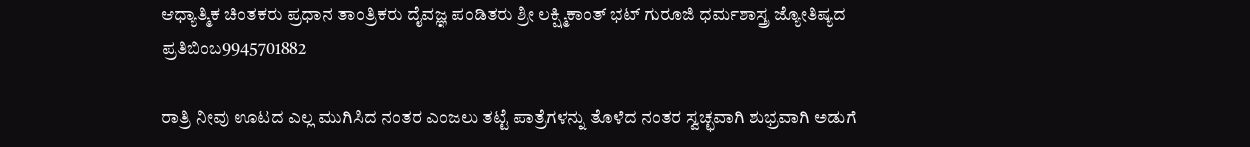ಆಧ್ಯಾತ್ಮಿಕ ಚಿಂತಕರು ಪ್ರಧಾನ ತಾಂತ್ರಿಕರು ದೈವಜ್ಞ ಪಂಡಿತರು ಶ್ರೀ ಲಕ್ಷ್ಮಿಕಾಂತ್ ಭಟ್ ಗುರೂಜಿ ಧರ್ಮಶಾಸ್ತ್ರ ಜ್ಯೋತಿಷ್ಯದ ಪ್ರತಿಬಿಂಬ9945701882

ರಾತ್ರಿ ನೀವು ಊಟದ ಎಲ್ಲ ಮುಗಿಸಿದ ನಂತರ ಎಂಜಲು ತಟ್ಟೆ ಪಾತ್ರೆಗಳನ್ನು ತೊಳೆದ ನಂತರ ಸ್ವಚ್ಛವಾಗಿ ಶುಭ್ರವಾಗಿ ಅಡುಗೆ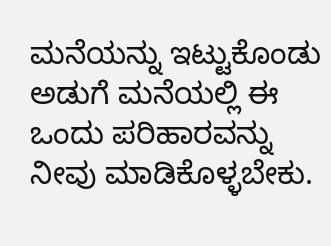ಮನೆಯನ್ನು ಇಟ್ಟುಕೊಂಡು ಅಡುಗೆ ಮನೆಯಲ್ಲಿ ಈ ಒಂದು ಪರಿಹಾರವನ್ನು ನೀವು ಮಾಡಿಕೊಳ್ಳಬೇಕು.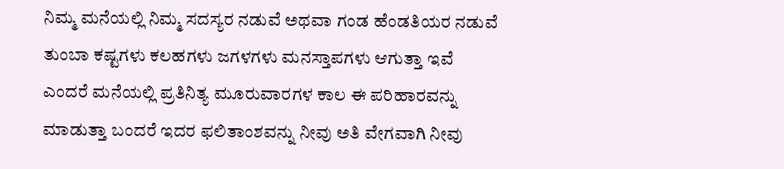ನಿಮ್ಮ ಮನೆಯಲ್ಲಿ ನಿಮ್ಮ ಸದಸ್ಯರ ನಡುವೆ ಅಥವಾ ಗಂಡ ಹೆಂಡತಿಯರ ನಡುವೆ ತುಂಬಾ ಕಷ್ಟಗಳು ಕಲಹಗಳು ಜಗಳಗಳು ಮನಸ್ತಾಪಗಳು ಆಗುತ್ತಾ ಇವೆ ಎಂದರೆ ಮನೆಯಲ್ಲಿ ಪ್ರತಿನಿತ್ಯ ಮೂರುವಾರಗಳ ಕಾಲ ಈ ಪರಿಹಾರವನ್ನು ಮಾಡುತ್ತಾ ಬಂದರೆ ಇದರ ಫಲಿತಾಂಶವನ್ನು ನೀವು ಅತಿ ವೇಗವಾಗಿ ನೀವು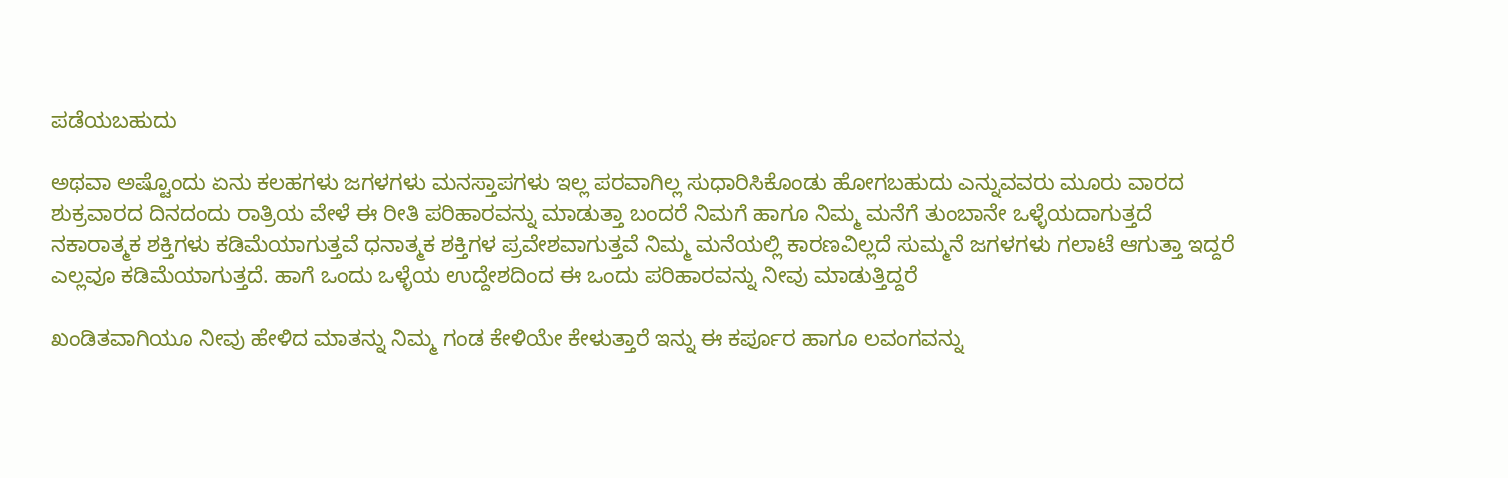ಪಡೆಯಬಹುದು

ಅಥವಾ ಅಷ್ಟೊಂದು ಏನು ಕಲಹಗಳು ಜಗಳಗಳು ಮನಸ್ತಾಪಗಳು ಇಲ್ಲ ಪರವಾಗಿಲ್ಲ ಸುಧಾರಿಸಿಕೊಂಡು ಹೋಗಬಹುದು ಎನ್ನುವವರು ಮೂರು ವಾರದ ಶುಕ್ರವಾರದ ದಿನದಂದು ರಾತ್ರಿಯ ವೇಳೆ ಈ ರೀತಿ ಪರಿಹಾರವನ್ನು ಮಾಡುತ್ತಾ ಬಂದರೆ ನಿಮಗೆ ಹಾಗೂ ನಿಮ್ಮ ಮನೆಗೆ ತುಂಬಾನೇ ಒಳ್ಳೆಯದಾಗುತ್ತದೆ ನಕಾರಾತ್ಮಕ ಶಕ್ತಿಗಳು ಕಡಿಮೆಯಾಗುತ್ತವೆ ಧನಾತ್ಮಕ ಶಕ್ತಿಗಳ ಪ್ರವೇಶವಾಗುತ್ತವೆ ನಿಮ್ಮ ಮನೆಯಲ್ಲಿ ಕಾರಣವಿಲ್ಲದೆ ಸುಮ್ಮನೆ ಜಗಳಗಳು ಗಲಾಟೆ ಆಗುತ್ತಾ ಇದ್ದರೆ ಎಲ್ಲವೂ ಕಡಿಮೆಯಾಗುತ್ತದೆ. ಹಾಗೆ ಒಂದು ಒಳ್ಳೆಯ ಉದ್ದೇಶದಿಂದ ಈ ಒಂದು ಪರಿಹಾರವನ್ನು ನೀವು ಮಾಡುತ್ತಿದ್ದರೆ

ಖಂಡಿತವಾಗಿಯೂ ನೀವು ಹೇಳಿದ ಮಾತನ್ನು ನಿಮ್ಮ ಗಂಡ ಕೇಳಿಯೇ ಕೇಳುತ್ತಾರೆ ಇನ್ನು ಈ ಕರ್ಪೂರ ಹಾಗೂ ಲವಂಗವನ್ನು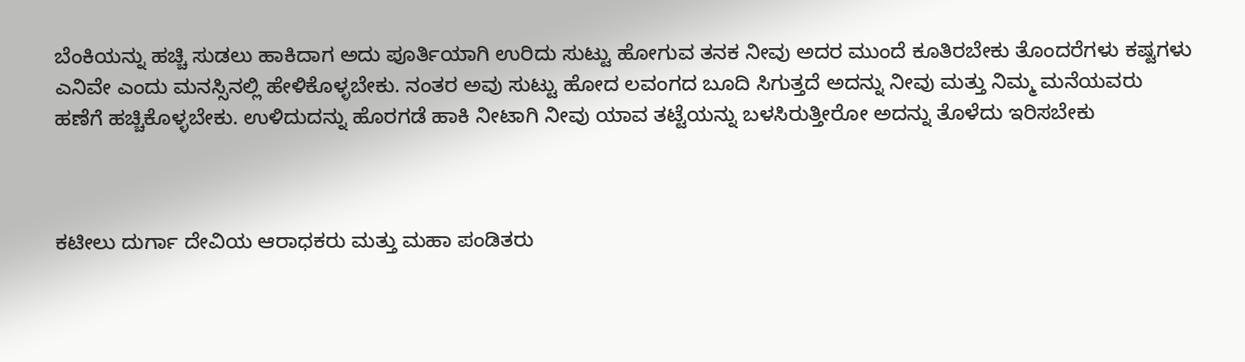ಬೆಂಕಿಯನ್ನು ಹಚ್ಚಿ ಸುಡಲು ಹಾಕಿದಾಗ ಅದು ಪೂರ್ತಿಯಾಗಿ ಉರಿದು ಸುಟ್ಟು ಹೋಗುವ ತನಕ ನೀವು ಅದರ ಮುಂದೆ ಕೂತಿರಬೇಕು ತೊಂದರೆಗಳು ಕಷ್ಟಗಳು ಎನಿವೇ ಎಂದು ಮನಸ್ಸಿನಲ್ಲಿ ಹೇಳಿಕೊಳ್ಳಬೇಕು. ನಂತರ ಅವು ಸುಟ್ಟು ಹೋದ ಲವಂಗದ ಬೂದಿ ಸಿಗುತ್ತದೆ ಅದನ್ನು ನೀವು ಮತ್ತು ನಿಮ್ಮ ಮನೆಯವರು ಹಣೆಗೆ ಹಚ್ಚಿಕೊಳ್ಳಬೇಕು. ಉಳಿದುದನ್ನು ಹೊರಗಡೆ ಹಾಕಿ ನೀಟಾಗಿ ನೀವು ಯಾವ ತಟ್ಟೆಯನ್ನು ಬಳಸಿರುತ್ತೀರೋ ಅದನ್ನು ತೊಳೆದು ಇರಿಸಬೇಕು



ಕಟೀಲು ದುರ್ಗಾ ದೇವಿಯ ಆರಾಧಕರು ಮತ್ತು ಮಹಾ ಪಂಡಿತರು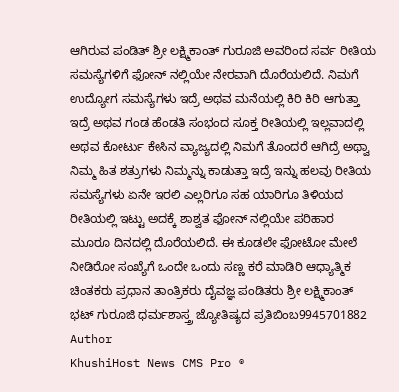ಆಗಿರುವ ಪಂಡಿತ್ ಶ್ರೀ ಲಕ್ಷ್ಮಿಕಾಂತ್ ಗುರೂಜಿ ಅವರಿಂದ ಸರ್ವ ರೀತಿಯ ಸಮಸ್ಯೆಗಳಿಗೆ ಫೋನ್ ನಲ್ಲಿಯೇ ನೇರವಾಗಿ ದೊರೆಯಲಿದೆ. ನಿಮಗೆ ಉದ್ಯೋಗ ಸಮಸ್ಯೆಗಳು ಇದ್ರೆ ಅಥವ ಮನೆಯಲ್ಲಿ ಕಿರಿ ಕಿರಿ ಆಗುತ್ತಾ ಇದ್ರೆ ಅಥವ ಗಂಡ ಹೆಂಡತಿ ಸಂಭಂದ ಸೂಕ್ತ ರೀತಿಯಲ್ಲಿ ಇಲ್ಲವಾದಲ್ಲಿ ಅಥವ ಕೋರ್ಟು ಕೇಸಿನ ವ್ಯಾಜ್ಯದಲ್ಲಿ ನಿಮಗೆ ತೊಂದರೆ ಆಗಿದ್ರೆ ಅಥ್ವಾ ನಿಮ್ಮ ಹಿತ ಶತ್ರುಗಳು ನಿಮ್ಮನ್ನು ಕಾಡುತ್ತಾ ಇದ್ರೆ ಇನ್ನು ಹಲವು ರೀತಿಯ ಸಮಸ್ಯೆಗಳು ಏನೇ ಇರಲಿ ಎಲ್ಲರಿಗೂ ಸಹ ಯಾರಿಗೂ ತಿಳಿಯದ ರೀತಿಯಲ್ಲಿ ಇಟ್ಟು ಅದಕ್ಕೆ ಶಾಶ್ವತ ಫೋನ್ ನಲ್ಲಿಯೇ ಪರಿಹಾರ ಮೂರೂ ದಿನದಲ್ಲಿ ದೊರೆಯಲಿದೆ. ಈ ಕೂಡಲೇ ಫೋಟೋ ಮೇಲೆ ನೀಡಿರೋ ಸಂಖ್ಯೆಗೆ ಒಂದೇ ಒಂದು ಸಣ್ಣ ಕರೆ ಮಾಡಿರಿ ಆಧ್ಯಾತ್ಮಿಕ ಚಿಂತಕರು ಪ್ರಧಾನ ತಾಂತ್ರಿಕರು ದೈವಜ್ಞ ಪಂಡಿತರು ಶ್ರೀ ಲಕ್ಷ್ಮಿಕಾಂತ್ ಭಟ್ ಗುರೂಜಿ ಧರ್ಮಶಾಸ್ತ್ರ ಜ್ಯೋತಿಷ್ಯದ ಪ್ರತಿಬಿಂಬ9945701882
Author
KhushiHost News CMS Pro ®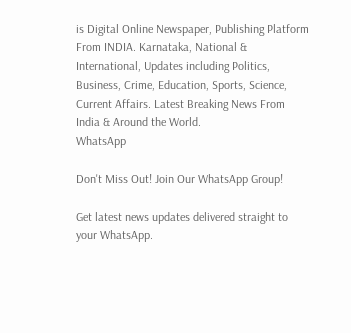is Digital Online Newspaper, Publishing Platform From INDIA. Karnataka, National & International, Updates including Politics, Business, Crime, Education, Sports, Science, Current Affairs. Latest Breaking News From India & Around the World.
WhatsApp

Don't Miss Out! Join Our WhatsApp Group!

Get latest news updates delivered straight to your WhatsApp.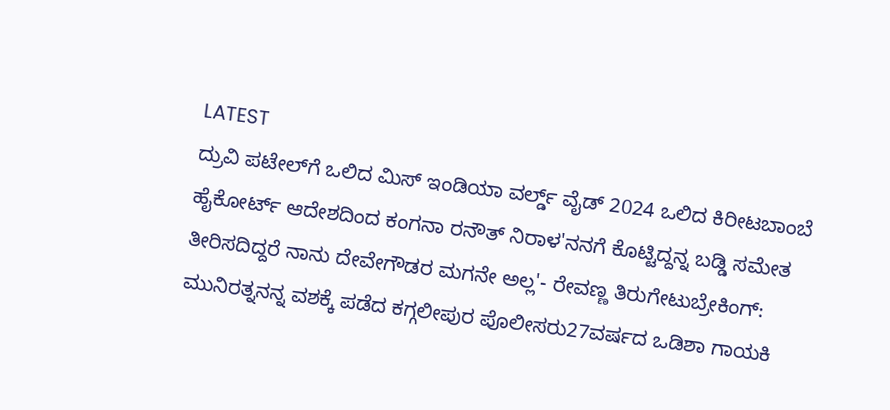LATEST
ದ್ರುವಿ ಪಟೇಲ್‌ಗೆ ಒಲಿದ ಮಿಸ್ ಇಂಡಿಯಾ ವರ್ಲ್ಡ್ ವೈಡ್ 2024 ಒಲಿದ ಕಿರೀಟಬಾಂಬೆ ಹೈಕೋರ್ಟ್ ಆದೇಶದಿಂದ ಕಂಗನಾ ರನೌತ್ ನಿರಾಳ'ನನಗೆ ಕೊಟ್ಟಿದ್ದನ್ನ ಬಡ್ಡಿ ಸಮೇತ ತೀರಿಸದಿದ್ದರೆ ನಾನು ದೇವೇಗೌಡರ ಮಗನೇ ಅಲ್ಲ'- ರೇವಣ್ಣ ತಿರುಗೇಟುಬ್ರೇಕಿಂಗ್: ಮುನಿರತ್ನನನ್ನ ವಶಕ್ಕೆ‌ ಪಡೆದ ಕಗ್ಗಲೀಪುರ ಪೊಲೀಸರು27ವರ್ಷದ ಒಡಿಶಾ ಗಾಯಕಿ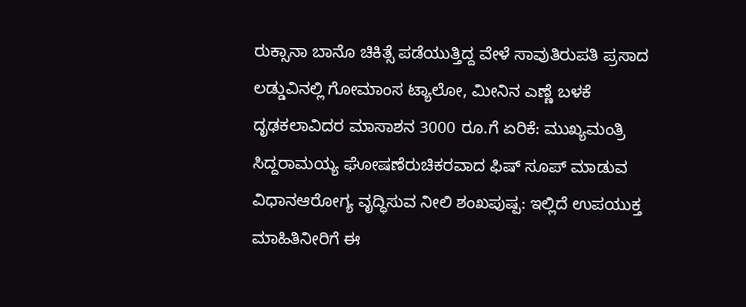ರುಕ್ಸಾನಾ ಬಾನೊ ಚಿಕಿತ್ಸೆ ಪಡೆಯುತ್ತಿದ್ದ ವೇಳೆ ಸಾವುತಿರುಪತಿ ಪ್ರಸಾದ ಲಡ್ಡುವಿನಲ್ಲಿ ಗೋಮಾಂಸ ಟ್ಯಾಲೋ, ಮೀನಿನ ಎಣ್ಣೆ ಬಳಕೆ ದೃಢಕಲಾವಿದರ ಮಾಸಾಶನ 3000 ರೂ.ಗೆ ಏರಿಕೆ: ಮುಖ್ಯಮಂತ್ರಿ ಸಿದ್ದರಾಮಯ್ಯ ಘೋಷಣೆರುಚಿಕರವಾದ ಫಿಷ್‌ ಸೂಪ್ ಮಾಡುವ ವಿಧಾನಆರೋಗ್ಯ ವೃದ್ಧಿಸುವ ನೀಲಿ ಶಂಖಪುಷ್ಪ: ಇಲ್ಲಿದೆ ಉಪಯುಕ್ತ ಮಾಹಿತಿನೀರಿಗೆ ಈ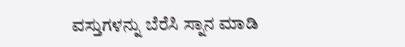ವಸ್ತುಗಳನ್ನು ಬೆರೆಸಿ ಸ್ನಾನ ಮಾಡಿ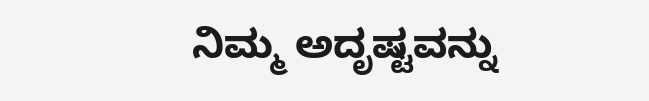ನಿಮ್ಮ ಅದೃಷ್ಟವನ್ನು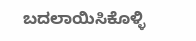ಬದಲಾಯಿಸಿಕೊಳ್ಳಿ